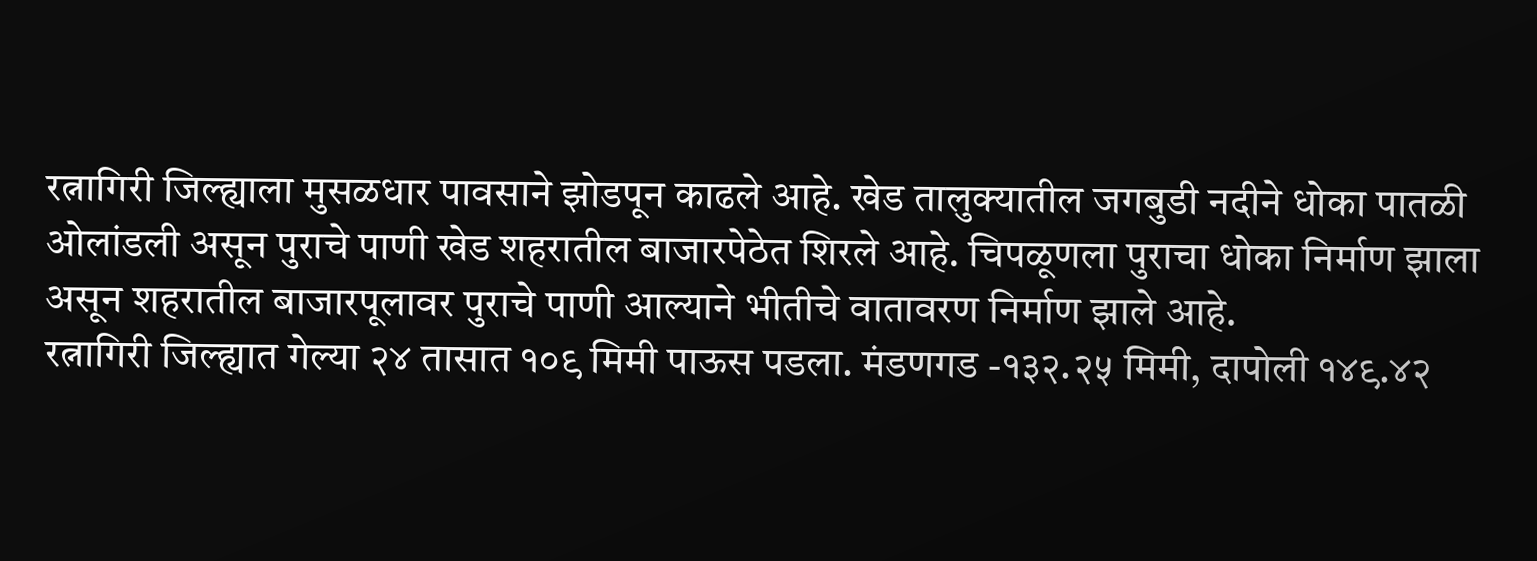रत्नागिरी जिल्ह्याला मुसळधार पावसाने झोडपून काढले आहे. खेड तालुक्यातील जगबुडी नदीने धोका पातळी ओलांडली असून पुराचे पाणी खेड शहरातील बाजारपेठेत शिरले आहे. चिपळूणला पुराचा धोका निर्माण झाला असून शहरातील बाजारपूलावर पुराचे पाणी आल्याने भीतीचे वातावरण निर्माण झाले आहे.
रत्नागिरी जिल्ह्यात गेल्या २४ तासात १०९ मिमी पाऊस पडला. मंडणगड -१३२.२५ मिमी, दापोली १४९.४२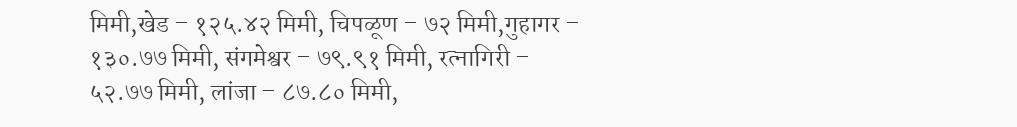मिमी,खेड – १२५.४२ मिमी, चिपळूण – ७२ मिमी,गुहागर – १३०.७७ मिमी, संगमेश्वर – ७९.९१ मिमी, रत्नागिरी – ५२.७७ मिमी, लांजा – ८७.८० मिमी,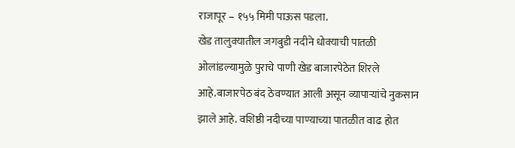राजापूर – १५५ मिमी पाऊस पडला.
खेड तालुक्यातील जगबुडी नदीने धोक्याची पातळी ओलांडल्यामुळे पुराचे पाणी खेड बाजारपेठेत शिरले आहे.बाजारपेठ बंद ठेवण्यात आली असून व्यापाऱ्यांचे नुकसान झाले आहे. वशिष्ठी नदीच्या पाण्याच्या पातळीत वाढ होत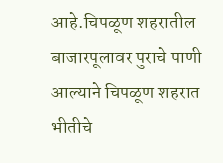आहे.चिपळूण शहरातील बाजारपूलावर पुराचे पाणी आल्याने चिपळूण शहरात भीतीचे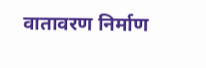वातावरण निर्माण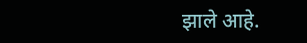झाले आहे.